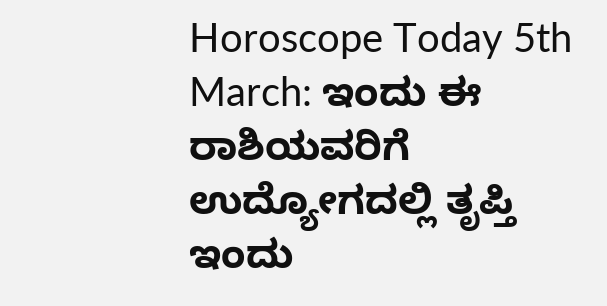Horoscope Today 5th March: ಇಂದು ಈ ರಾಶಿಯವರಿಗೆ ಉದ್ಯೋಗದಲ್ಲಿ ತೃಪ್ತಿ
ಇಂದು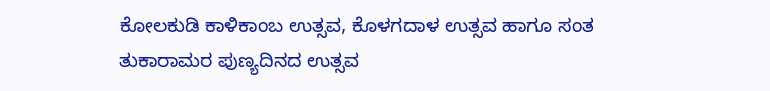ಕೋಲಕುಡಿ ಕಾಳಿಕಾಂಬ ಉತ್ಸವ, ಕೊಳಗದಾಳ ಉತ್ಸವ ಹಾಗೂ ಸಂತ ತುಕಾರಾಮರ ಪುಣ್ಯದಿನದ ಉತ್ಸವ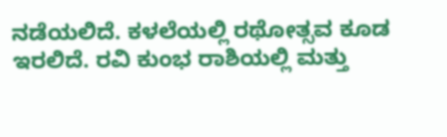ನಡೆಯಲಿದೆ. ಕಳಲೆಯಲ್ಲಿ ರಥೋತ್ಸವ ಕೂಡ ಇರಲಿದೆ. ರವಿ ಕುಂಭ ರಾಶಿಯಲ್ಲಿ ಮತ್ತು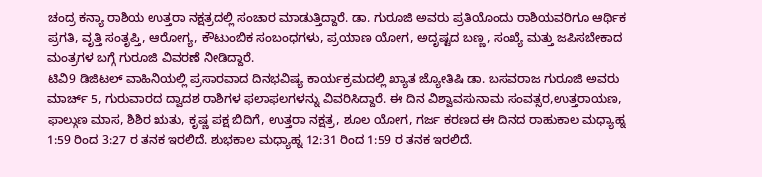ಚಂದ್ರ ಕನ್ಯಾ ರಾಶಿಯ ಉತ್ತರಾ ನಕ್ಷತ್ರದಲ್ಲಿ ಸಂಚಾರ ಮಾಡುತ್ತಿದ್ದಾರೆ. ಡಾ. ಗುರೂಜಿ ಅವರು ಪ್ರತಿಯೊಂದು ರಾಶಿಯವರಿಗೂ ಆರ್ಥಿಕ ಪ್ರಗತಿ, ವೃತ್ತಿ ಸಂತೃಪ್ತಿ, ಆರೋಗ್ಯ, ಕೌಟುಂಬಿಕ ಸಂಬಂಧಗಳು, ಪ್ರಯಾಣ ಯೋಗ, ಅದೃಷ್ಟದ ಬಣ್ಣ, ಸಂಖ್ಯೆ ಮತ್ತು ಜಪಿಸಬೇಕಾದ ಮಂತ್ರಗಳ ಬಗ್ಗೆ ಗುರೂಜಿ ವಿವರಣೆ ನೀಡಿದ್ದಾರೆ.
ಟಿವಿ9 ಡಿಜಿಟಲ್ ವಾಹಿನಿಯಲ್ಲಿ ಪ್ರಸಾರವಾದ ದಿನಭವಿಷ್ಯ ಕಾರ್ಯಕ್ರಮದಲ್ಲಿ ಖ್ಯಾತ ಜ್ಯೋತಿಷಿ ಡಾ. ಬಸವರಾಜ ಗುರೂಜಿ ಅವರು ಮಾರ್ಚ್ 5, ಗುರುವಾರದ ದ್ವಾದಶ ರಾಶಿಗಳ ಫಲಾಫಲಗಳನ್ನು ವಿವರಿಸಿದ್ದಾರೆ. ಈ ದಿನ ವಿಶ್ವಾವಸುನಾಮ ಸಂವತ್ಸರ,ಉತ್ತರಾಯಣ, ಫಾಲ್ಗುಣ ಮಾಸ, ಶಿಶಿರ ಋತು, ಕೃಷ್ಣ ಪಕ್ಷ ಬಿದಿಗೆ, ಉತ್ತರಾ ನಕ್ಷತ್ರ, ಶೂಲ ಯೋಗ, ಗರ್ಜ ಕರಣದ ಈ ದಿನದ ರಾಹುಕಾಲ ಮಧ್ಯಾಹ್ನ 1:59 ರಿಂದ 3:27 ರ ತನಕ ಇರಲಿದೆ. ಶುಭಕಾಲ ಮಧ್ಯಾಹ್ನ 12:31 ರಿಂದ 1:59 ರ ತನಕ ಇರಲಿದೆ.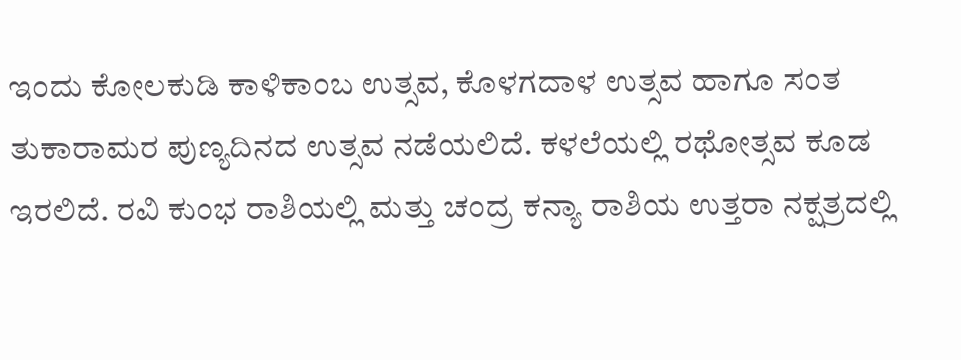ಇಂದು ಕೋಲಕುಡಿ ಕಾಳಿಕಾಂಬ ಉತ್ಸವ, ಕೊಳಗದಾಳ ಉತ್ಸವ ಹಾಗೂ ಸಂತ ತುಕಾರಾಮರ ಪುಣ್ಯದಿನದ ಉತ್ಸವ ನಡೆಯಲಿದೆ. ಕಳಲೆಯಲ್ಲಿ ರಥೋತ್ಸವ ಕೂಡ ಇರಲಿದೆ. ರವಿ ಕುಂಭ ರಾಶಿಯಲ್ಲಿ ಮತ್ತು ಚಂದ್ರ ಕನ್ಯಾ ರಾಶಿಯ ಉತ್ತರಾ ನಕ್ಷತ್ರದಲ್ಲಿ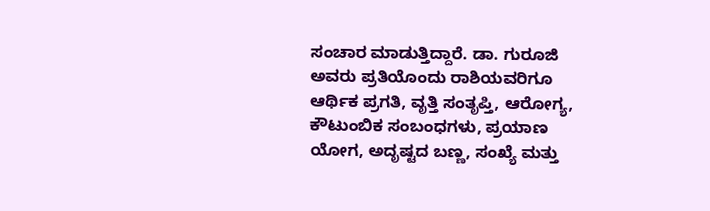ಸಂಚಾರ ಮಾಡುತ್ತಿದ್ದಾರೆ. ಡಾ. ಗುರೂಜಿ ಅವರು ಪ್ರತಿಯೊಂದು ರಾಶಿಯವರಿಗೂ ಆರ್ಥಿಕ ಪ್ರಗತಿ, ವೃತ್ತಿ ಸಂತೃಪ್ತಿ, ಆರೋಗ್ಯ, ಕೌಟುಂಬಿಕ ಸಂಬಂಧಗಳು, ಪ್ರಯಾಣ ಯೋಗ, ಅದೃಷ್ಟದ ಬಣ್ಣ, ಸಂಖ್ಯೆ ಮತ್ತು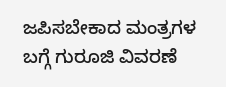ಜಪಿಸಬೇಕಾದ ಮಂತ್ರಗಳ ಬಗ್ಗೆ ಗುರೂಜಿ ವಿವರಣೆ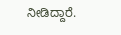ನೀಡಿದ್ದಾರೆ.